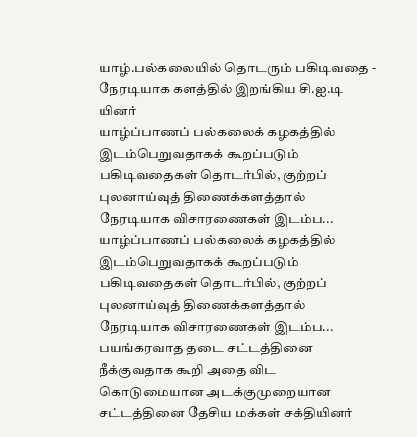யாழ்.பல்கலையில் தொடரும் பகிடிவதை - நேரடியாக களத்தில் இறங்கிய சி.ஐ.டி யினர்
யாழ்ப்பாணப் பல்கலைக் கழகத்தில் இடம்பெறுவதாகக் கூறப்படும் பகிடிவதைகள் தொடர்பில், குற்றப் புலனாய்வுத் திணைக்களத்தால் நேரடியாக விசாரணைகள் இடம்ப...
யாழ்ப்பாணப் பல்கலைக் கழகத்தில் இடம்பெறுவதாகக் கூறப்படும் பகிடிவதைகள் தொடர்பில், குற்றப் புலனாய்வுத் திணைக்களத்தால் நேரடியாக விசாரணைகள் இடம்ப...
பயங்கரவாத தடை சட்டத்தினை நீக்குவதாக கூறி அதை விட கொடுமையான அடக்குமுறையான சட்டத்தினை தேசிய மக்கள் சக்தியினர்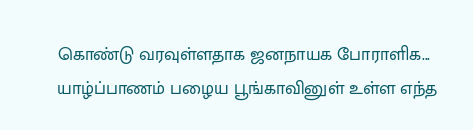கொண்டு வரவுள்ளதாக ஜனநாயக போராளிக...
யாழ்ப்பாணம் பழைய பூங்காவினுள் உள்ள எந்த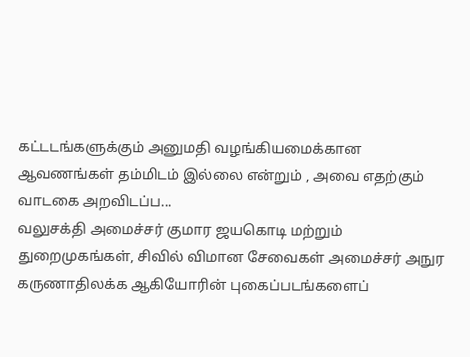கட்டடங்களுக்கும் அனுமதி வழங்கியமைக்கான ஆவணங்கள் தம்மிடம் இல்லை என்றும் , அவை எதற்கும் வாடகை அறவிடப்ப...
வலுசக்தி அமைச்சர் குமார ஜயகொடி மற்றும் துறைமுகங்கள், சிவில் விமான சேவைகள் அமைச்சர் அநுர கருணாதிலக்க ஆகியோரின் புகைப்படங்களைப்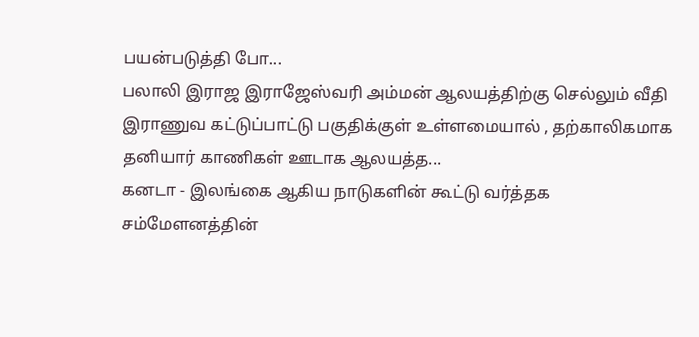பயன்படுத்தி போ...
பலாலி இராஜ இராஜேஸ்வரி அம்மன் ஆலயத்திற்கு செல்லும் வீதி இராணுவ கட்டுப்பாட்டு பகுதிக்குள் உள்ளமையால் , தற்காலிகமாக தனியார் காணிகள் ஊடாக ஆலயத்த...
கனடா - இலங்கை ஆகிய நாடுகளின் கூட்டு வர்த்தக சம்மேளனத்தின்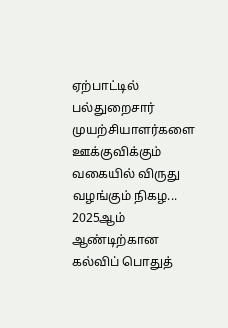ஏற்பாட்டில் பல்துறைசார் முயற்சியாளர்களை ஊக்குவிக்கும் வகையில் விருது வழங்கும் நிகழ...
2025ஆம் ஆண்டிற்கான கல்விப் பொதுத்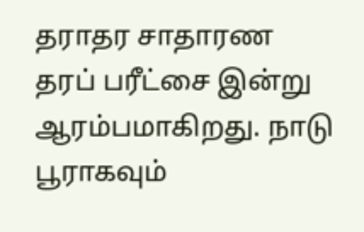தராதர சாதாரண தரப் பரீட்சை இன்று ஆரம்பமாகிறது. நாடு பூராகவும்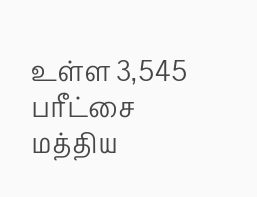உள்ள 3,545 பரீட்சை மத்திய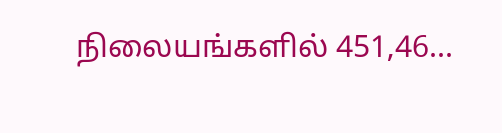நிலையங்களில் 451,46...